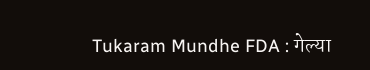Tukaram Mundhe FDA : गेल्या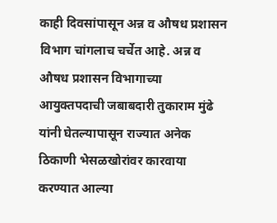काही दिवसांपासून अन्न व औषध प्रशासन विभाग चांगलाच चर्चेत आहे. अन्न व औषध प्रशासन विभागाच्या आयुक्तपदाची जबाबदारी तुकाराम मुंढे यांनी घेतल्यापासून राज्यात अनेक ठिकाणी भेसळखोरांवर कारवाया करण्यात आल्या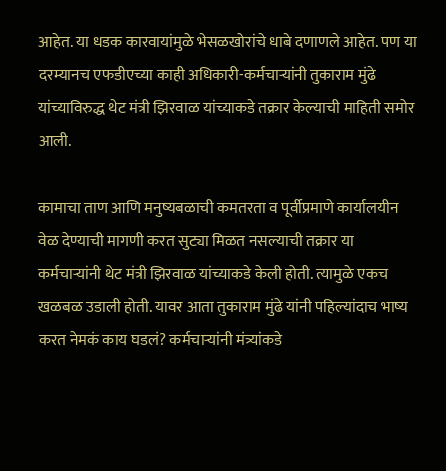आहेत. या धडक कारवायांमुळे भेसळखोरांचे धाबे दणाणले आहेत. पण या दरम्यानच एफडीएच्या काही अधिकारी-कर्मचाऱ्यांनी तुकाराम मुंढे यांच्याविरुद्ध थेट मंत्री झिरवाळ यांच्याकडे तक्रार केल्याची माहिती समोर आली.

कामाचा ताण आणि मनुष्यबळाची कमतरता व पूर्वीप्रमाणे कार्यालयीन वेळ देण्याची मागणी करत सुट्या मिळत नसल्याची तक्रार या कर्मचाऱ्यांनी थेट मंत्री झिरवाळ यांच्याकडे केली होती. त्यामुळे एकच खळबळ उडाली होती. यावर आता तुकाराम मुंढे यांनी पहिल्यांदाच भाष्य करत नेमकं काय घडलं? कर्मचाऱ्यांनी मंत्र्यांकडे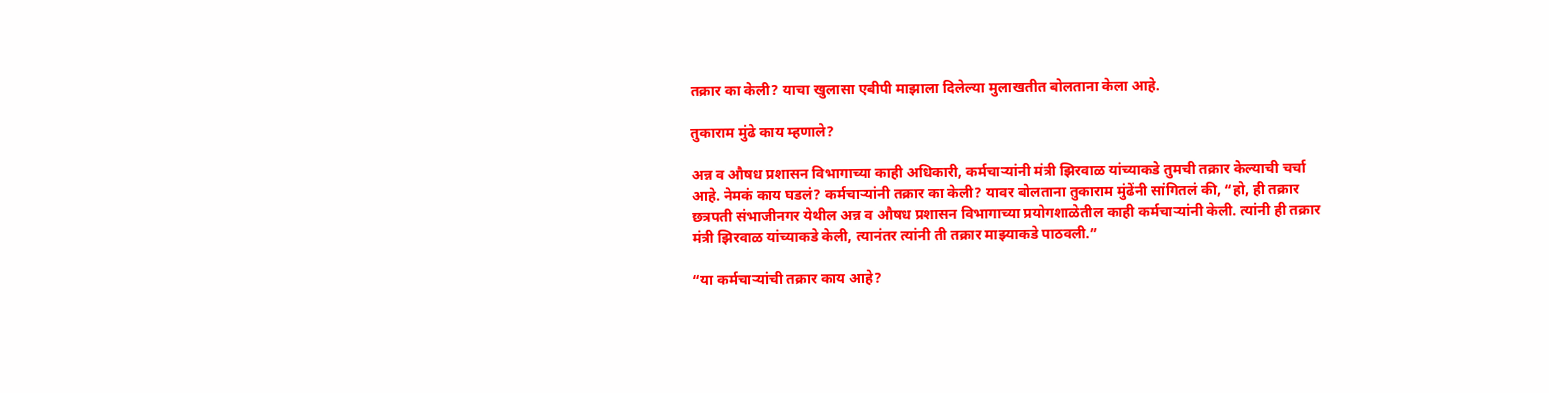तक्रार का केली? याचा खुलासा एबीपी माझाला दिलेल्या मुलाखतीत बोलताना केला आहे.

तुकाराम मुंढे काय म्हणाले?

अन्न व औषध प्रशासन विभागाच्या काही अधिकारी, कर्मचाऱ्यांनी मंत्री झिरवाळ यांच्याकडे तुमची तक्रार केल्याची चर्चा आहे. नेमकं काय घडलं? कर्मचाऱ्यांनी तक्रार का केली? यावर बोलताना तुकाराम मुंढेंनी सांगितलं की, “हो, ही तक्रार छत्रपती संभाजीनगर येथील अन्न व औषध प्रशासन विभागाच्या प्रयोगशाळेतील काही कर्मचाऱ्यांनी केली. त्यांनी ही तक्रार मंत्री झिरवाळ यांच्याकडे केली, त्यानंतर त्यांनी ती तक्रार माझ्याकडे पाठवली.”

“या कर्मचार्‍यांची तक्रार काय आहे?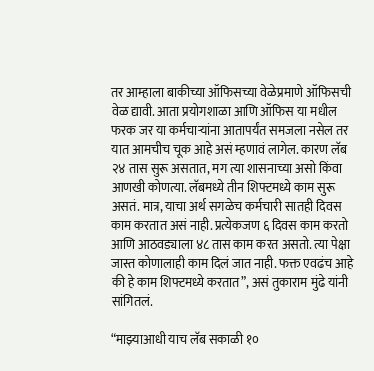तर आम्हाला बाकीच्या ऑफिसच्या वेळेप्रमाणे ऑफिसची वेळ द्यावी. आता प्रयोगशाळा आणि ऑफिस या मधील फरक जर या कर्मचाऱ्यांना आतापर्यंत समजला नसेल तर यात आमचीच चूक आहे असं म्हणावं लागेल. कारण लॅब २४ तास सुरू असतात, मग त्या शासनाच्या असो किंवा आणखी कोणत्या. लॅबमध्ये तीन शिफ्टमध्ये काम सुरू असतं. मात्र, याचा अर्थ सगळेच कर्मचारी सातही दिवस काम करतात असं नाही. प्रत्येकजण ६ दिवस काम करतो आणि आठवड्याला ४८ तास काम करत असतो. त्या पेक्षा जास्त कोणालाही काम दिलं जात नाही. फक्त एवढंच आहे की हे काम शिफ्टमध्ये करतात”, असं तुकाराम मुंढे यांनी सांगितलं.

“माझ्याआधी याच लॅब सकाळी १०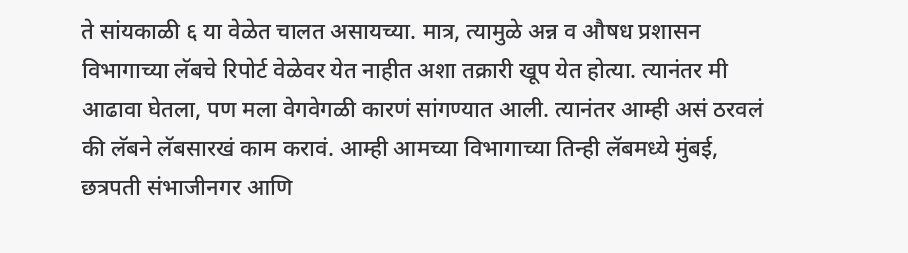ते सांयकाळी ६ या वेळेत चालत असायच्या. मात्र, त्यामुळे अन्न व औषध प्रशासन विभागाच्या लॅबचे रिपोर्ट वेळेवर येत नाहीत अशा तक्रारी खूप येत होत्या. त्यानंतर मी आढावा घेतला, पण मला वेगवेगळी कारणं सांगण्यात आली. त्यानंतर आम्ही असं ठरवलं की लॅबने लॅबसारखं काम करावं. आम्ही आमच्या विभागाच्या तिन्ही लॅबमध्ये मुंबई, छत्रपती संभाजीनगर आणि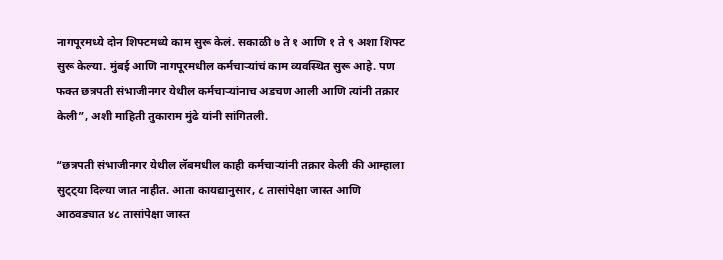नागपूरमध्ये दोन शिफ्टमध्ये काम सुरू केलं. सकाळी ७ ते १ आणि १ ते ९ अशा शिफ्ट सुरू केल्या. मुंबई आणि नागपूरमधील कर्मचाऱ्यांचं काम व्यवस्थित सुरू आहे. पण फक्त छत्रपती संभाजीनगर येथील कर्मचाऱ्यांनाच अडचण आली आणि त्यांनी तक्रार केली”, अशी माहिती तुकाराम मुंढे यांनी सांगितली.

“छत्रपती संभाजीनगर येथील लॅबमधील काही कर्मचाऱ्यांनी तक्रार केली की आम्हाला सुट्ट्या दिल्या जात नाहीत. आता कायद्यानुसार, ८ तासांपेक्षा जास्त आणि आठवड्यात ४८ तासांपेक्षा जास्त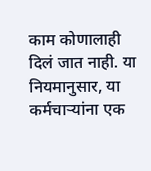काम कोणालाही दिलं जात नाही. या नियमानुसार, या कर्मचाऱ्यांना एक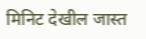मिनिट देखील जास्त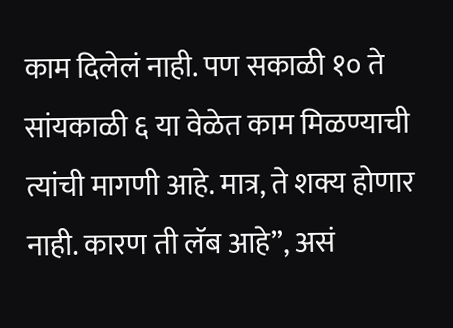काम दिलेलं नाही. पण सकाळी १० ते सांयकाळी ६ या वेळेत काम मिळण्याची त्यांची मागणी आहे. मात्र, ते शक्य होणार नाही. कारण ती लॅब आहे”, असं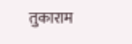तुकाराम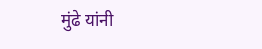मुंढे यांनी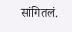सांगितलं.